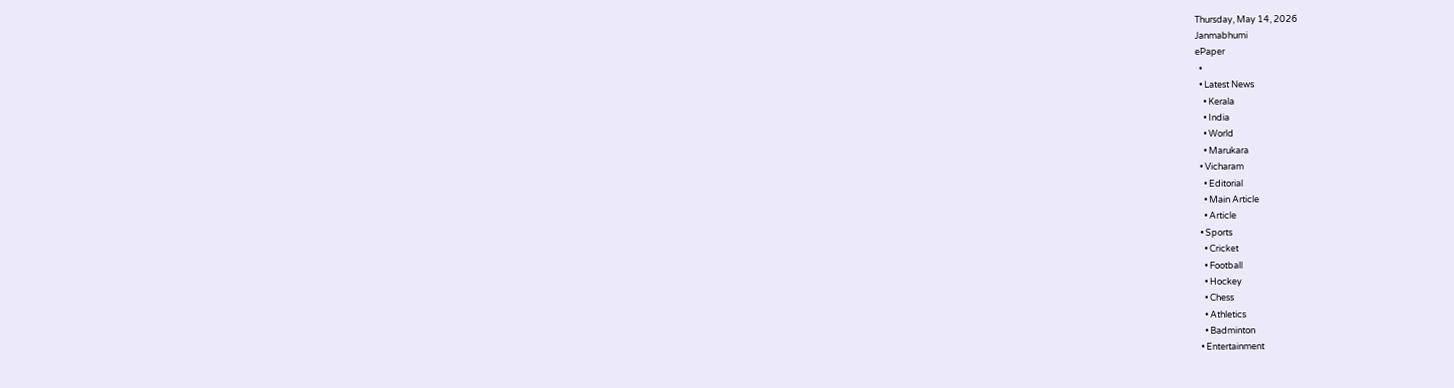Thursday, May 14, 2026
Janmabhumi
ePaper
  •
  • Latest News
    • Kerala
    • India
    • World
    • Marukara
  • Vicharam
    • Editorial
    • Main Article
    • Article
  • Sports
    • Cricket
    • Football
    • Hockey
    • Chess
    • Athletics
    • Badminton
  • Entertainment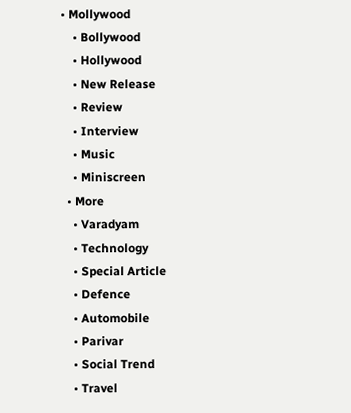• Mollywood
    • Bollywood
    • Hollywood
    • New Release
    • Review
    • Interview
    • Music
    • Miniscreen
  • More
    • Varadyam
    • Technology
    • Special Article
    • Defence
    • Automobile
    • Parivar
    • Social Trend
    • Travel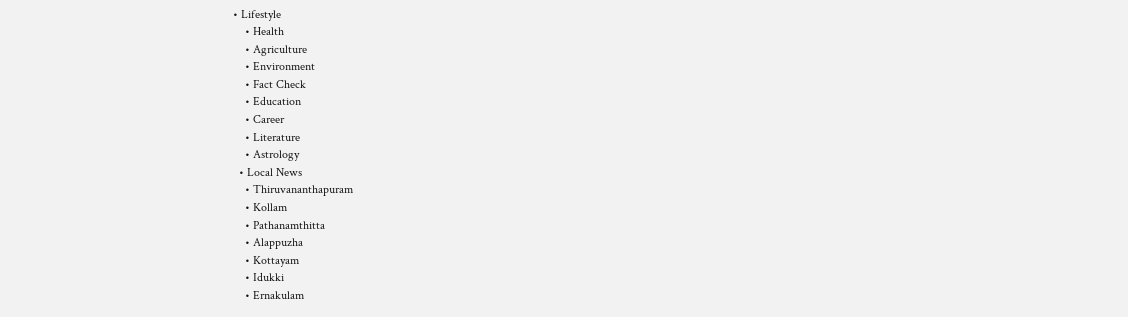• Lifestyle
    • Health
    • Agriculture
    • Environment
    • Fact Check
    • Education
    • Career
    • Literature
    • Astrology
  • Local News
    • Thiruvananthapuram
    • Kollam
    • Pathanamthitta
    • Alappuzha
    • Kottayam
    • Idukki
    • Ernakulam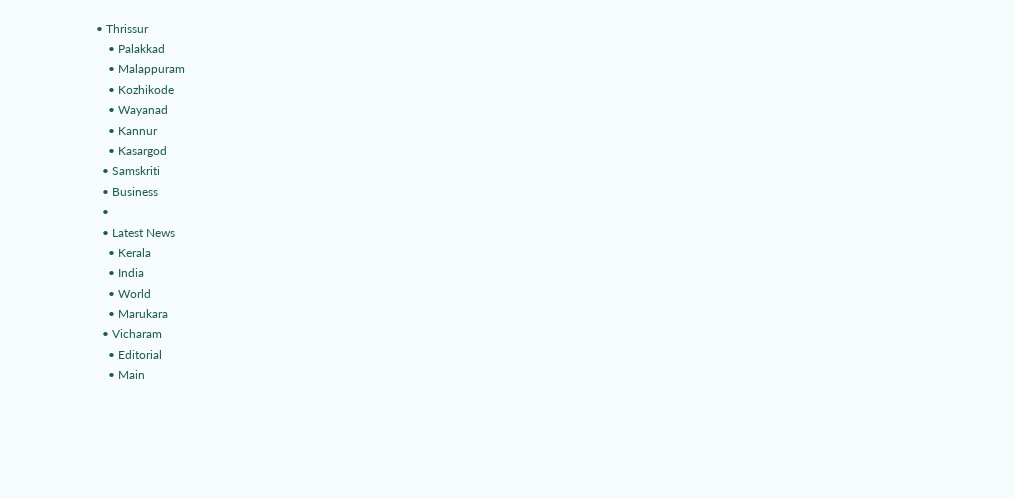• Thrissur
    • Palakkad
    • Malappuram
    • Kozhikode
    • Wayanad
    • Kannur
    • Kasargod
  • Samskriti
  • Business
  •
  • Latest News
    • Kerala
    • India
    • World
    • Marukara
  • Vicharam
    • Editorial
    • Main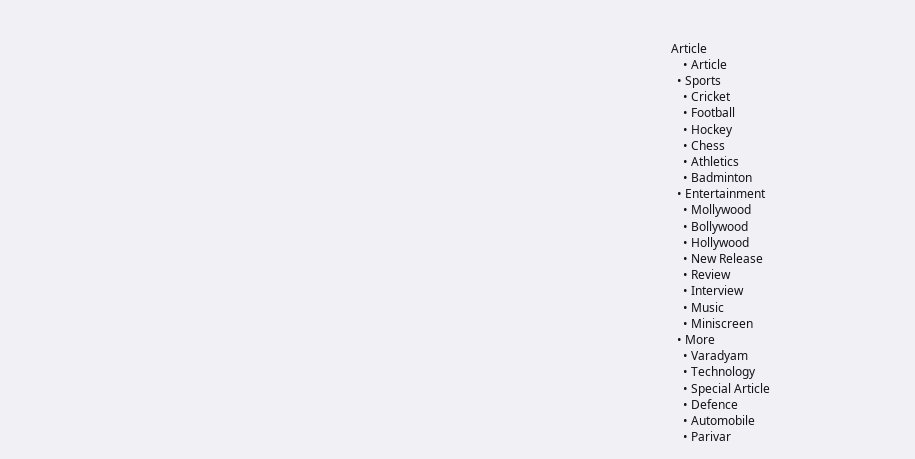Article
    • Article
  • Sports
    • Cricket
    • Football
    • Hockey
    • Chess
    • Athletics
    • Badminton
  • Entertainment
    • Mollywood
    • Bollywood
    • Hollywood
    • New Release
    • Review
    • Interview
    • Music
    • Miniscreen
  • More
    • Varadyam
    • Technology
    • Special Article
    • Defence
    • Automobile
    • Parivar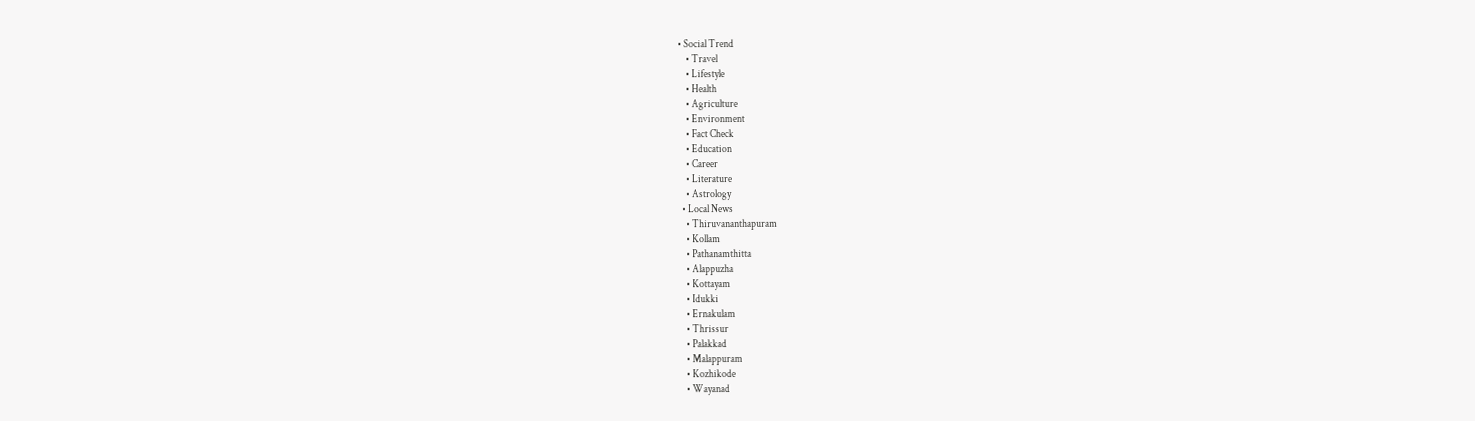• Social Trend
    • Travel
    • Lifestyle
    • Health
    • Agriculture
    • Environment
    • Fact Check
    • Education
    • Career
    • Literature
    • Astrology
  • Local News
    • Thiruvananthapuram
    • Kollam
    • Pathanamthitta
    • Alappuzha
    • Kottayam
    • Idukki
    • Ernakulam
    • Thrissur
    • Palakkad
    • Malappuram
    • Kozhikode
    • Wayanad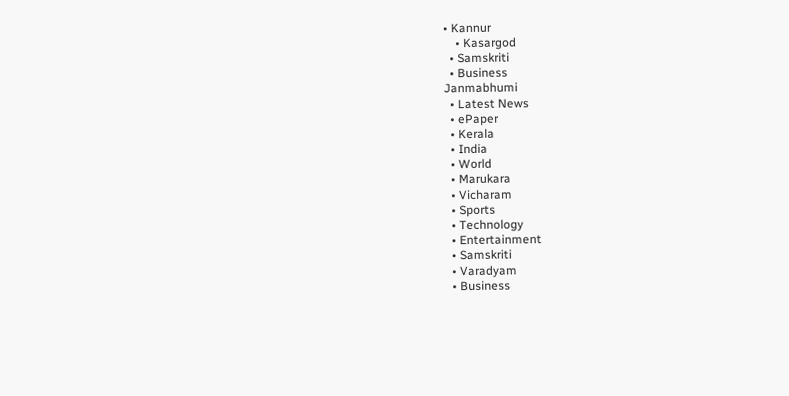• Kannur
    • Kasargod
  • Samskriti
  • Business
Janmabhumi
  • Latest News
  • ePaper
  • Kerala
  • India
  • World
  • Marukara
  • Vicharam
  • Sports
  • Technology
  • Entertainment
  • Samskriti
  • Varadyam
  • Business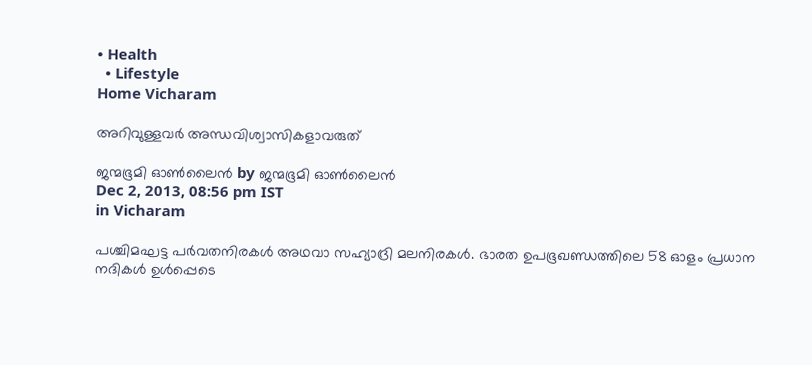• Health
  • Lifestyle
Home Vicharam

അറിവുള്ളവര്‍ അന്ധവിശ്വാസികളാവരുത്‌

ജന്മഭൂമി ഓണ്‍ലൈന്‍ by ജന്മഭൂമി ഓണ്‍ലൈന്‍
Dec 2, 2013, 08:56 pm IST
in Vicharam

പശ്ചിമഘട്ട പര്‍വതനിരകള്‍ അഥവാ സഹ്യാദ്രി മലനിരകള്‍. ഭാരത ഉപഭൂഖണ്ഡത്തിലെ 58 ഓളം പ്രധാന നദികള്‍ ഉള്‍പ്പെടെ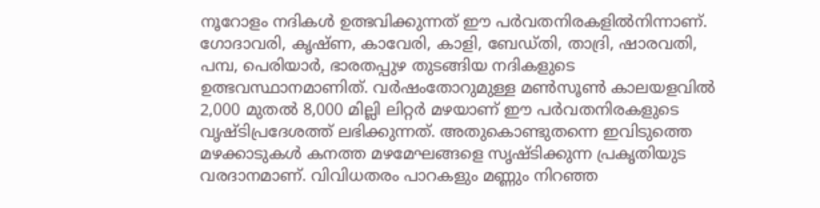നൂറോളം നദികള്‍ ഉത്ഭവിക്കുന്നത്‌ ഈ പര്‍വതനിരകളില്‍നിന്നാണ്‌. ഗോദാവരി, കൃഷ്ണ, കാവേരി, കാളി, ബേഡ്തി, താദ്രി, ഷാരവതി, പമ്പ, പെരിയാര്‍, ഭാരതപ്പുഴ തുടങ്ങിയ നദികളുടെ ഉത്ഭവസ്ഥാനമാണിത്‌. വര്‍ഷംതോറുമുള്ള മണ്‍സൂണ്‍ കാലയളവില്‍ 2,000 മുതല്‍ 8,000 മില്ലി ലിറ്റര്‍ മഴയാണ്‌ ഈ പര്‍വതനിരകളുടെ വൃഷ്ടിപ്രദേശത്ത്‌ ലഭിക്കുന്നത്‌. അതുകൊണ്ടുതന്നെ ഇവിടുത്തെ മഴക്കാടുകള്‍ കനത്ത മഴമേഘങ്ങളെ സൃഷ്ടിക്കുന്ന പ്രകൃതിയുട വരദാനമാണ്‌. വിവിധതരം പാറകളും മണ്ണും നിറഞ്ഞ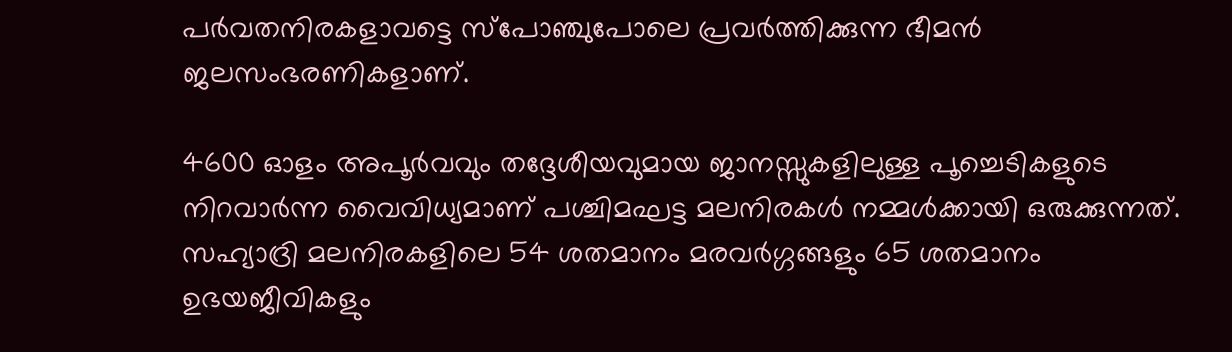പര്‍വതനിരകളാവട്ടെ സ്പോഞ്ചുപോലെ പ്രവര്‍ത്തിക്കുന്ന ഭീമന്‍ ജലസംഭരണികളാണ്‌.

4600 ഓളം അപൂര്‍വവും തദ്ദേശീയവുമായ ജാനസ്സുകളിലുള്ള പൂച്ചെടികളുടെ നിറവാര്‍ന്ന വൈവിധ്യമാണ്‌ പശ്ചിമഘട്ട മലനിരകള്‍ നമ്മള്‍ക്കായി ഒരുക്കുന്നത്‌. സഹ്യാദ്രി മലനിരകളിലെ 54 ശതമാനം മരവര്‍ഗ്ഗങ്ങളും 65 ശതമാനം ഉഭയജീവികളും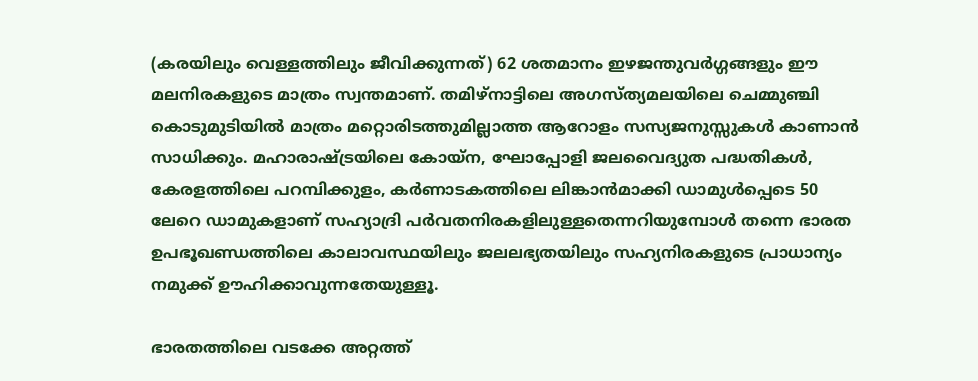(കരയിലും വെള്ളത്തിലും ജീവിക്കുന്നത്‌) 62 ശതമാനം ഇഴജന്തുവര്‍ഗ്ഗങ്ങളും ഈ മലനിരകളുടെ മാത്രം സ്വന്തമാണ്‌. തമിഴ്‌നാട്ടിലെ അഗസ്ത്യമലയിലെ ചെമ്മുഞ്ചി കൊടുമുടിയില്‍ മാത്രം മറ്റൊരിടത്തുമില്ലാത്ത ആറോളം സസ്യജനുസ്സുകള്‍ കാണാന്‍ സാധിക്കും. മഹാരാഷ്‌ട്രയിലെ കോയ്ന, ഘോപ്പോളി ജലവൈദ്യുത പദ്ധതികള്‍, കേരളത്തിലെ പറമ്പിക്കുളം, കര്‍ണാടകത്തിലെ ലിങ്കാന്‍മാക്കി ഡാമുള്‍പ്പെടെ 50 ലേറെ ഡാമുകളാണ്‌ സഹ്യാദ്രി പര്‍വതനിരകളിലുള്ളതെന്നറിയുമ്പോള്‍ തന്നെ ഭാരത ഉപഭൂഖണ്ഡത്തിലെ കാലാവസ്ഥയിലും ജലലഭ്യതയിലും സഹ്യനിരകളുടെ പ്രാധാന്യം നമുക്ക്‌ ഊഹിക്കാവുന്നതേയുള്ളൂ.

ഭാരതത്തിലെ വടക്കേ അറ്റത്ത്‌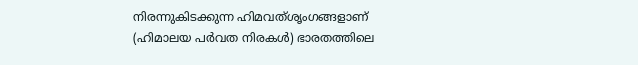നിരന്നുകിടക്കുന്ന ഹിമവത്ശൃംഗങ്ങളാണ്‌ (ഹിമാലയ പര്‍വത നിരകള്‍) ഭാരതത്തിലെ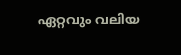ഏറ്റവും വലിയ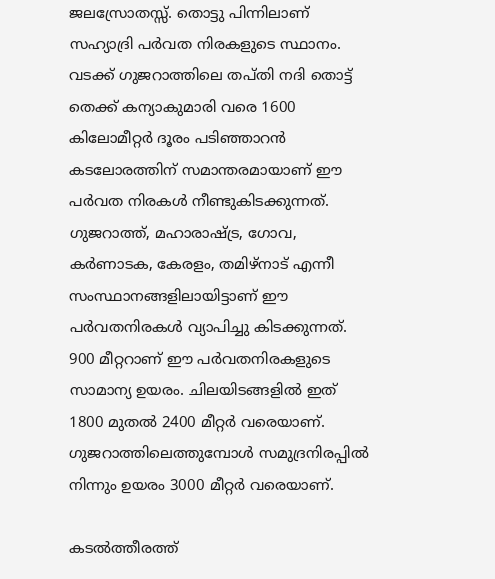ജലസ്രോതസ്സ്‌. തൊട്ടു പിന്നിലാണ്‌ സഹ്യാദ്രി പര്‍വത നിരകളുടെ സ്ഥാനം. വടക്ക്‌ ഗുജറാത്തിലെ തപ്തി നദി തൊട്ട്‌ തെക്ക്‌ കന്യാകുമാരി വരെ 1600 കിലോമീറ്റര്‍ ദൂരം പടിഞ്ഞാറന്‍ കടലോരത്തിന്‌ സമാന്തരമായാണ്‌ ഈ പര്‍വത നിരകള്‍ നീണ്ടുകിടക്കുന്നത്‌. ഗുജറാത്ത്‌, മഹാരാഷ്‌ട്ര, ഗോവ, കര്‍ണാടക, കേരളം, തമിഴ്‌നാട്‌ എന്നീ സംസ്ഥാനങ്ങളിലായിട്ടാണ്‌ ഈ പര്‍വതനിരകള്‍ വ്യാപിച്ചു കിടക്കുന്നത്‌. 900 മീറ്ററാണ്‌ ഈ പര്‍വതനിരകളുടെ സാമാന്യ ഉയരം. ചിലയിടങ്ങളില്‍ ഇത്‌ 1800 മുതല്‍ 2400 മീറ്റര്‍ വരെയാണ്‌. ഗുജറാത്തിലെത്തുമ്പോള്‍ സമുദ്രനിരപ്പില്‍ നിന്നും ഉയരം 3000 മീറ്റര്‍ വരെയാണ്‌.

കടല്‍ത്തീരത്ത്‌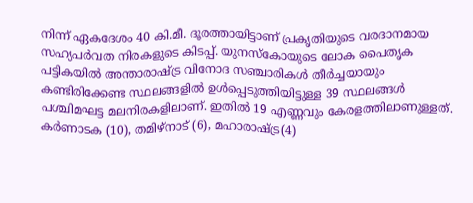നിന്ന്‌ ഏകദേശം 40 കി.മീ. ദൂരത്തായിട്ടാണ്‌ പ്രകൃതിയുടെ വരദാനമായ സഹ്യപര്‍വത നിരകളുടെ കിടപ്പ്‌. യുനസ്കോയുടെ ലോക പൈതൃക പട്ടികയില്‍ അന്താരാഷ്‌ട്ര വിനോദ സഞ്ചാരികള്‍ തീര്‍ച്ചയായും കണ്ടിരിക്കേണ്ട സ്ഥലങ്ങളില്‍ ഉള്‍പ്പെടുത്തിയിട്ടുള്ള 39 സ്ഥലങ്ങള്‍ പശ്ചിമഘട്ട മലനിരകളിലാണ്‌. ഇതില്‍ 19 എണ്ണവും കേരളത്തിലാണുള്ളത്‌. കര്‍ണാടക (10), തമിഴ്‌നാട്‌ (6), മഹാരാഷ്‌ട്ര(4)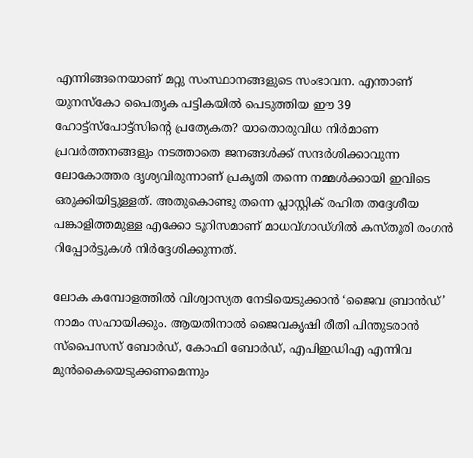എന്നിങ്ങനെയാണ്‌ മറ്റു സംസ്ഥാനങ്ങളുടെ സംഭാവന. എന്താണ്‌ യുനസ്കോ പൈതൃക പട്ടികയില്‍ പെടുത്തിയ ഈ 39 ഹോട്ട്സ്പോട്ട്സിന്റെ പ്രത്യേകത? യാതൊരുവിധ നിര്‍മാണ പ്രവര്‍ത്തനങ്ങളും നടത്താതെ ജനങ്ങള്‍ക്ക്‌ സന്ദര്‍ശിക്കാവുന്ന ലോകോത്തര ദൃശ്യവിരുന്നാണ്‌ പ്രകൃതി തന്നെ നമ്മള്‍ക്കായി ഇവിടെ ഒരുക്കിയിട്ടുള്ളത്‌. അതുകൊണ്ടു തന്നെ പ്ലാസ്റ്റിക്‌ രഹിത തദ്ദേശീയ പങ്കാളിത്തമുള്ള എക്കോ ടൂറിസമാണ്‌ മാധവ്ഗാഡ്ഗില്‍ കസ്തൂരി രംഗന്‍ റിപ്പോര്‍ട്ടുകള്‍ നിര്‍ദ്ദേശിക്കുന്നത്‌.

ലോക കമ്പോളത്തില്‍ വിശ്വാസ്യത നേടിയെടുക്കാന്‍ ‘ജൈവ ബ്രാന്‍ഡ്‌’ നാമം സഹായിക്കും. ആയതിനാല്‍ ജൈവകൃഷി രീതി പിന്തുടരാന്‍ സ്പൈസസ്‌ ബോര്‍ഡ്‌, കോഫി ബോര്‍ഡ്‌, എപിഇഡിഎ എന്നിവ മുന്‍കൈയെടുക്കണമെന്നും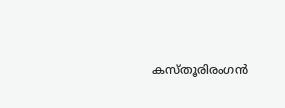കസ്തൂരിരംഗന്‍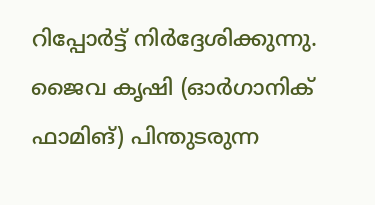റിപ്പോര്‍ട്ട്‌ നിര്‍ദ്ദേശിക്കുന്നു. ജൈവ കൃഷി (ഓര്‍ഗാനിക്‌ ഫാമിങ്‌) പിന്തുടരുന്ന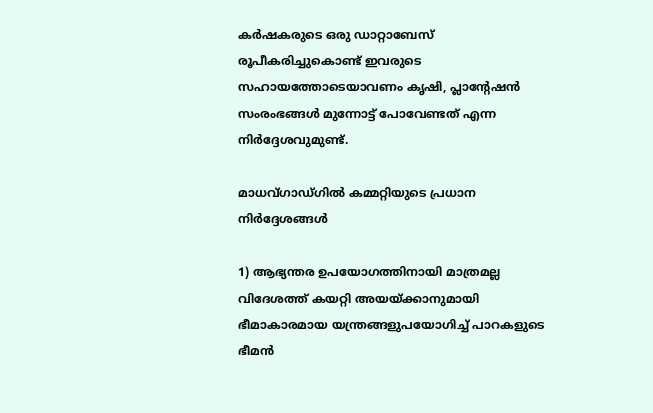കര്‍ഷകരുടെ ഒരു ഡാറ്റാബേസ്‌ രൂപീകരിച്ചുകൊണ്ട്‌ ഇവരുടെ സഹായത്തോടെയാവണം കൃഷി, പ്ലാന്റേഷന്‍ സംരംഭങ്ങള്‍ മുന്നോട്ട്‌ പോവേണ്ടത്‌ എന്ന നിര്‍ദ്ദേശവുമുണ്ട്‌.

മാധവ്ഗാഡ്ഗില്‍ കമ്മറ്റിയുടെ പ്രധാന നിര്‍ദ്ദേശങ്ങള്‍

1) ആഭ്യന്തര ഉപയോഗത്തിനായി മാത്രമല്ല വിദേശത്ത്‌ കയറ്റി അയയ്‌ക്കാനുമായി ഭീമാകാരമായ യന്ത്രങ്ങളുപയോഗിച്ച്‌ പാറകളുടെ ഭീമന്‍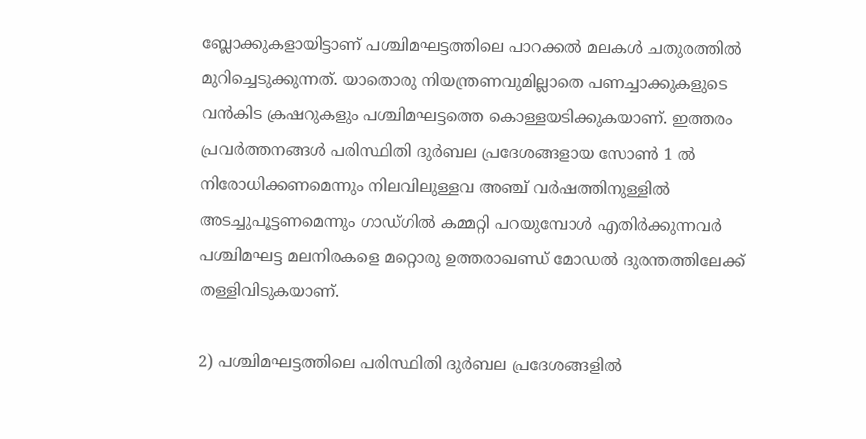ബ്ലോക്കുകളായിട്ടാണ്‌ പശ്ചിമഘട്ടത്തിലെ പാറക്കല്‍ മലകള്‍ ചതുരത്തില്‍ മുറിച്ചെടുക്കുന്നത്‌. യാതൊരു നിയന്ത്രണവുമില്ലാതെ പണച്ചാക്കുകളുടെ വന്‍കിട ക്രഷറുകളും പശ്ചിമഘട്ടത്തെ കൊള്ളയടിക്കുകയാണ്‌. ഇത്തരം പ്രവര്‍ത്തനങ്ങള്‍ പരിസ്ഥിതി ദുര്‍ബല പ്രദേശങ്ങളായ സോണ്‍ 1 ല്‍ നിരോധിക്കണമെന്നും നിലവിലുള്ളവ അഞ്ച്‌ വര്‍ഷത്തിനുള്ളില്‍ അടച്ചുപൂട്ടണമെന്നും ഗാഡ്ഗില്‍ കമ്മറ്റി പറയുമ്പോള്‍ എതിര്‍ക്കുന്നവര്‍ പശ്ചിമഘട്ട മലനിരകളെ മറ്റൊരു ഉത്തരാഖണ്ഡ്‌ മോഡല്‍ ദുരന്തത്തിലേക്ക്‌ തള്ളിവിടുകയാണ്‌.

2) പശ്ചിമഘട്ടത്തിലെ പരിസ്ഥിതി ദുര്‍ബല പ്രദേശങ്ങളില്‍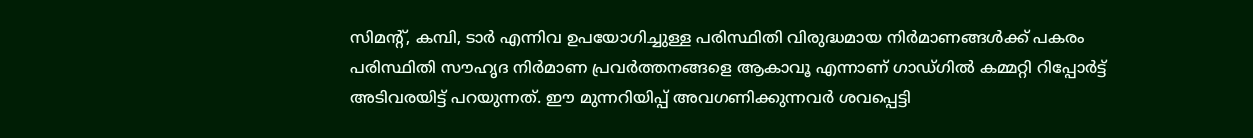സിമന്റ്‌, കമ്പി, ടാര്‍ എന്നിവ ഉപയോഗിച്ചുള്ള പരിസ്ഥിതി വിരുദ്ധമായ നിര്‍മാണങ്ങള്‍ക്ക്‌ പകരം പരിസ്ഥിതി സൗഹൃദ നിര്‍മാണ പ്രവര്‍ത്തനങ്ങളെ ആകാവൂ എന്നാണ്‌ ഗാഡ്ഗില്‍ കമ്മറ്റി റിപ്പോര്‍ട്ട്‌ അടിവരയിട്ട്‌ പറയുന്നത്‌. ഈ മുന്നറിയിപ്പ്‌ അവഗണിക്കുന്നവര്‍ ശവപ്പെട്ടി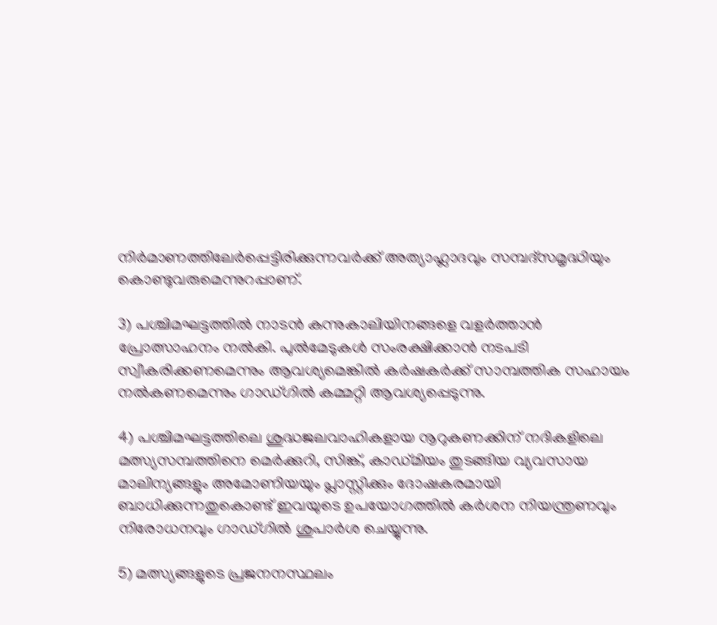നിര്‍മാണത്തിലേര്‍പ്പെട്ടിരിക്കുന്നവര്‍ക്ക്‌ അത്യാഹ്ലാദവും സമ്പദ്സമൃദ്ധിയും കൊണ്ടുവരുമെന്നുറപ്പാണ്‌.

3) പശ്ചിമഘട്ടത്തില്‍ നാടന്‍ കന്നുകാലിയിനങ്ങളെ വളര്‍ത്താന്‍ പ്രോത്സാഹനം നല്‍കി. പുല്‍മേടുകള്‍ സംരക്ഷിക്കാന്‍ നടപടി സ്വീകരിക്കണമെന്നും ആവശ്യമെങ്കില്‍ കര്‍ഷകര്‍ക്ക്‌ സാമ്പത്തിക സഹായം നല്‍കണമെന്നും ഗാഡ്ഗില്‍ കമ്മറ്റി ആവശ്യപ്പെടുന്നു.

4) പശ്ചിമഘട്ടത്തിലെ ശുദ്ധജലവാഹികളായ നൂറുകണക്കിന്‌ നദികളിലെ മത്സ്യസമ്പത്തിനെ മെര്‍ക്കുറി, സിങ്ക്‌, കാഡ്മിയം തുടങ്ങിയ വ്യവസായ മാലിന്യങ്ങളും അമോണിയയും പ്ലാസ്റ്റിക്കും ദോഷകരമായി ബാധിക്കുന്നതുകൊണ്ട്‌ ഇവയുടെ ഉപയോഗത്തില്‍ കര്‍ശന നിയന്ത്രണവും നിരോധനവും ഗാഡ്ഗില്‍ ശുപാര്‍ശ ചെയ്യുന്നു.

5) മത്സ്യങ്ങളുടെ പ്രജനനസ്ഥലം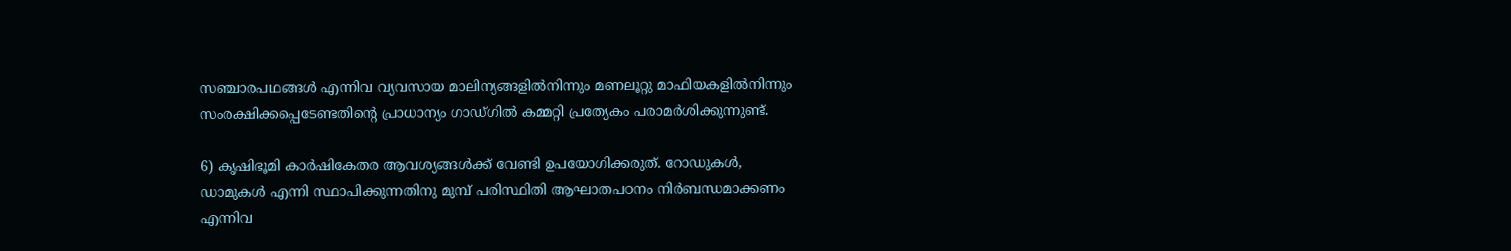സഞ്ചാരപഥങ്ങള്‍ എന്നിവ വ്യവസായ മാലിന്യങ്ങളില്‍നിന്നും മണലൂറ്റു മാഫിയകളില്‍നിന്നും സംരക്ഷിക്കപ്പെടേണ്ടതിന്റെ പ്രാധാന്യം ഗാഡ്ഗില്‍ കമ്മറ്റി പ്രത്യേകം പരാമര്‍ശിക്കുന്നുണ്ട്‌.

6) കൃഷിഭൂമി കാര്‍ഷികേതര ആവശ്യങ്ങള്‍ക്ക്‌ വേണ്ടി ഉപയോഗിക്കരുത്‌. റോഡുകള്‍, ഡാമുകള്‍ എന്നി സ്ഥാപിക്കുന്നതിനു മുമ്പ്‌ പരിസ്ഥിതി ആഘാതപഠനം നിര്‍ബന്ധമാക്കണം എന്നിവ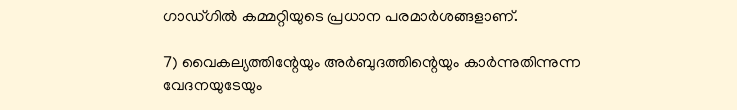ഗാഡ്ഗില്‍ കമ്മറ്റിയുടെ പ്രധാന പരമാര്‍ശങ്ങളാണ്‌.

7) വൈകല്യത്തിന്റേയും അര്‍ബുദത്തിന്റെയും കാര്‍ന്നുതിന്നുന്ന വേദനയുടേയും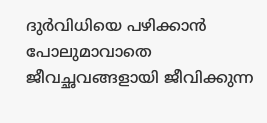ദുര്‍വിധിയെ പഴിക്കാന്‍ പോലുമാവാതെ ജീവച്ഛവങ്ങളായി ജീവിക്കുന്ന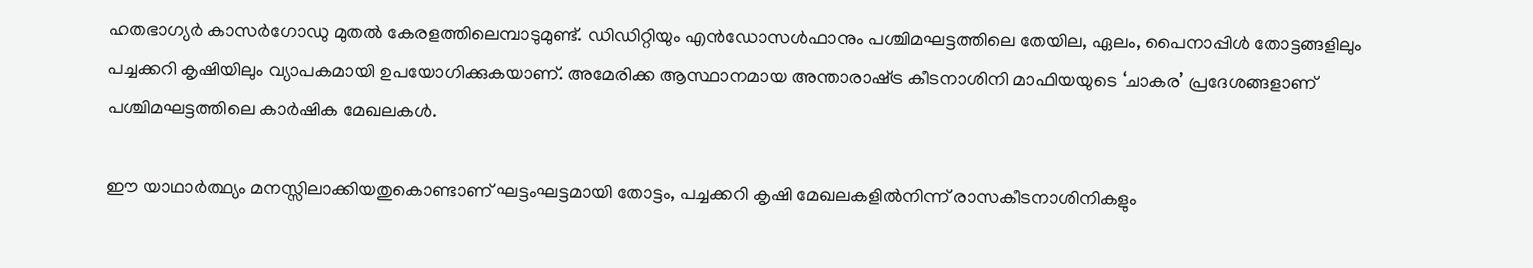ഹതഭാഗ്യര്‍ കാസര്‍ഗോഡു മുതല്‍ കേരളത്തിലെമ്പാടുമുണ്ട്‌. ഡിഡിറ്റിയും എന്‍ഡോസള്‍ഫാനും പശ്ചിമഘട്ടത്തിലെ തേയില, ഏലം, പൈനാപ്പിള്‍ തോട്ടങ്ങളിലും പച്ചക്കറി കൃഷിയിലും വ്യാപകമായി ഉപയോഗിക്കുകയാണ്‌. അമേരിക്ക ആസ്ഥാനമായ അന്താരാഷ്‌ട്ര കീടനാശിനി മാഫിയയുടെ ‘ചാകര’ പ്രദേശങ്ങളാണ്‌ പശ്ചിമഘട്ടത്തിലെ കാര്‍ഷിക മേഖലകള്‍.

ഈ യാഥാര്‍ത്ഥ്യം മനസ്സിലാക്കിയതുകൊണ്ടാണ്‌ ഘട്ടംഘട്ടമായി തോട്ടം, പച്ചക്കറി കൃഷി മേഖലകളില്‍നിന്ന്‌ രാസകീടനാശിനികളും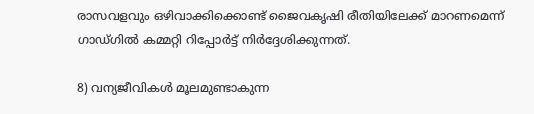രാസവളവും ഒഴിവാക്കിക്കൊണ്ട്‌ ജൈവകൃഷി രീതിയിലേക്ക്‌ മാറണമെന്ന്‌ ഗാഡ്ഗില്‍ കമ്മറ്റി റിപ്പോര്‍ട്ട്‌ നിര്‍ദ്ദേശിക്കുന്നത്‌.

8) വന്യജീവികള്‍ മൂലമുണ്ടാകുന്ന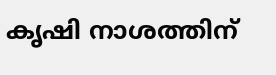കൃഷി നാശത്തിന്‌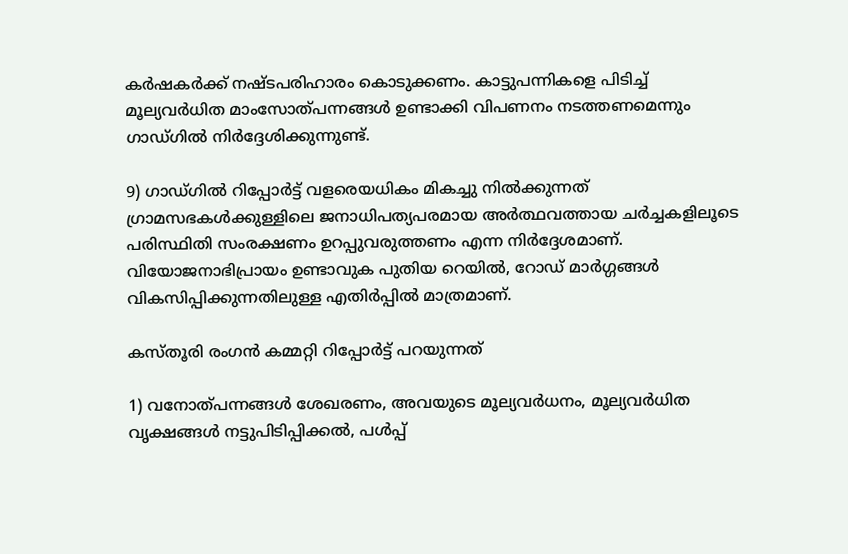കര്‍ഷകര്‍ക്ക്‌ നഷ്ടപരിഹാരം കൊടുക്കണം. കാട്ടുപന്നികളെ പിടിച്ച്‌ മൂല്യവര്‍ധിത മാംസോത്പന്നങ്ങള്‍ ഉണ്ടാക്കി വിപണനം നടത്തണമെന്നും ഗാഡ്ഗില്‍ നിര്‍ദ്ദേശിക്കുന്നുണ്ട്‌.

9) ഗാഡ്ഗില്‍ റിപ്പോര്‍ട്ട്‌ വളരെയധികം മികച്ചു നില്‍ക്കുന്നത്‌ ഗ്രാമസഭകള്‍ക്കുള്ളിലെ ജനാധിപത്യപരമായ അര്‍ത്ഥവത്തായ ചര്‍ച്ചകളിലൂടെ പരിസ്ഥിതി സംരക്ഷണം ഉറപ്പുവരുത്തണം എന്ന നിര്‍ദ്ദേശമാണ്‌. വിയോജനാഭിപ്രായം ഉണ്ടാവുക പുതിയ റെയില്‍, റോഡ്‌ മാര്‍ഗ്ഗങ്ങള്‍ വികസിപ്പിക്കുന്നതിലുള്ള എതിര്‍പ്പില്‍ മാത്രമാണ്‌.

കസ്തൂരി രംഗന്‍ കമ്മറ്റി റിപ്പോര്‍ട്ട്‌ പറയുന്നത്‌

1) വനോത്പന്നങ്ങള്‍ ശേഖരണം, അവയുടെ മൂല്യവര്‍ധനം, മൂല്യവര്‍ധിത വൃക്ഷങ്ങള്‍ നട്ടുപിടിപ്പിക്കല്‍, പള്‍പ്പ്‌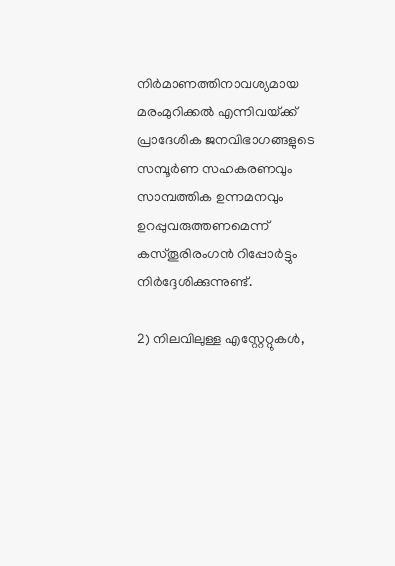നിര്‍മാണത്തിനാവശ്യമായ മരംമുറിക്കല്‍ എന്നിവയ്‌ക്ക്‌ പ്രാദേശിക ജനവിഭാഗങ്ങളുടെ സമ്പൂര്‍ണ സഹകരണവും സാമ്പത്തിക ഉന്നമനവും ഉറപ്പുവരുത്തണമെന്ന്‌ കസ്തൂരിരംഗന്‍ റിപ്പോര്‍ട്ടും നിര്‍ദ്ദേശിക്കുന്നുണ്ട്‌.

2) നിലവിലുള്ള എസ്റ്റേറ്റുകള്‍,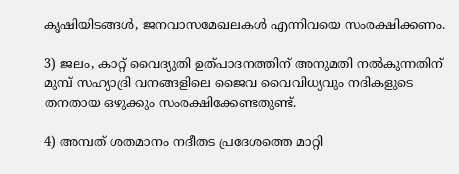കൃഷിയിടങ്ങള്‍, ജനവാസമേഖലകള്‍ എന്നിവയെ സംരക്ഷിക്കണം.

3) ജലം, കാറ്റ്‌ വൈദ്യുതി ഉത്പാദനത്തിന്‌ അനുമതി നല്‍കുന്നതിന്‌ മുമ്പ്‌ സഹ്യാദ്രി വനങ്ങളിലെ ജൈവ വൈവിധ്യവും നദികളുടെ തനതായ ഒഴുക്കും സംരക്ഷിക്കേണ്ടതുണ്ട്‌.

4) അമ്പത്‌ ശതമാനം നദീതട പ്രദേശത്തെ മാറ്റി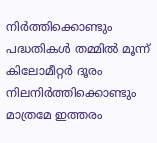നിര്‍ത്തിക്കൊണ്ടും പദ്ധതികള്‍ തമ്മില്‍ മൂന്ന്‌ കിലോമീറ്റര്‍ ദൂരം നിലനിര്‍ത്തിക്കൊണ്ടും മാത്രമേ ഇത്തരം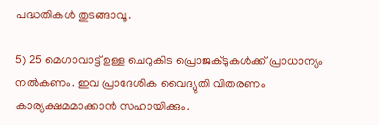പദ്ധതികള്‍ തുടങ്ങാവൂ.

5) 25 മെഗാവാട്ട്‌ ഉള്ള ചെറുകിട പ്രൊജക്ടുകള്‍ക്ക്‌ പ്രാധാന്യം നല്‍കണം. ഇവ പ്രാദേശിക വൈദ്യുതി വിതരണം കാര്യക്ഷമമാക്കാന്‍ സഹായിക്കും.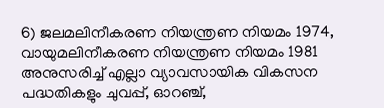6) ജലമലിനീകരണ നിയന്ത്രണ നിയമം 1974, വായുമലിനീകരണ നിയന്ത്രണ നിയമം 1981 അനുസരിച്ച്‌ എല്ലാ വ്യാവസായിക വികസന പദ്ധതികളും ചുവപ്പ്‌, ഓറഞ്ച്‌,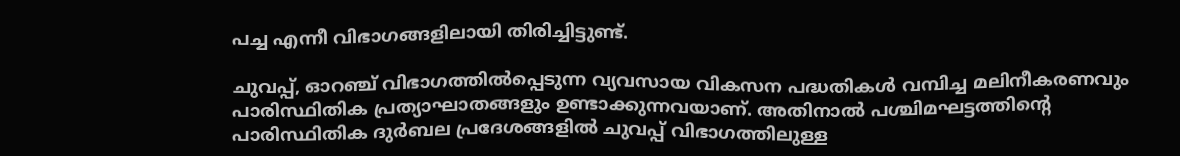പച്ച എന്നീ വിഭാഗങ്ങളിലായി തിരിച്ചിട്ടുണ്ട്‌.

ചുവപ്പ്‌, ഓറഞ്ച്‌ വിഭാഗത്തില്‍പ്പെടുന്ന വ്യവസായ വികസന പദ്ധതികള്‍ വമ്പിച്ച മലിനീകരണവും പാരിസ്ഥിതിക പ്രത്യാഘാതങ്ങളും ഉണ്ടാക്കുന്നവയാണ്‌. അതിനാല്‍ പശ്ചിമഘട്ടത്തിന്റെ പാരിസ്ഥിതിക ദുര്‍ബല പ്രദേശങ്ങളില്‍ ചുവപ്പ്‌ വിഭാഗത്തിലുള്ള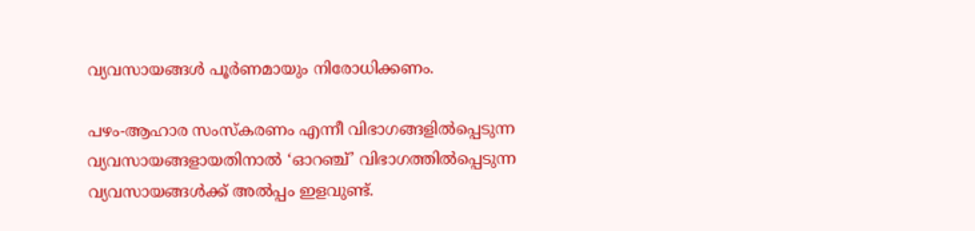വ്യവസായങ്ങള്‍ പൂര്‍ണമായും നിരോധിക്കണം.

പഴം-ആഹാര സംസ്കരണം എന്നീ വിഭാഗങ്ങളില്‍പ്പെടുന്ന വ്യവസായങ്ങളായതിനാല്‍ ‘ഓറഞ്ച്‌’ വിഭാഗത്തില്‍പ്പെടുന്ന വ്യവസായങ്ങള്‍ക്ക്‌ അല്‍പ്പം ഇളവുണ്ട്‌.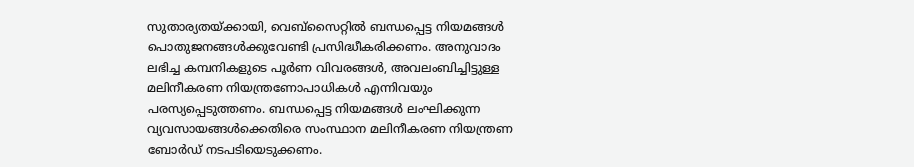സുതാര്യതയ്‌ക്കായി, വെബ്സൈറ്റില്‍ ബന്ധപ്പെട്ട നിയമങ്ങള്‍ പൊതുജനങ്ങള്‍ക്കുവേണ്ടി പ്രസിദ്ധീകരിക്കണം. അനുവാദം ലഭിച്ച കമ്പനികളുടെ പൂര്‍ണ വിവരങ്ങള്‍, അവലംബിച്ചിട്ടുള്ള മലിനീകരണ നിയന്ത്രണോപാധികള്‍ എന്നിവയും പരസ്യപ്പെടുത്തണം. ബന്ധപ്പെട്ട നിയമങ്ങള്‍ ലംഘിക്കുന്ന വ്യവസായങ്ങള്‍ക്കെതിരെ സംസ്ഥാന മലിനീകരണ നിയന്ത്രണ ബോര്‍ഡ്‌ നടപടിയെടുക്കണം.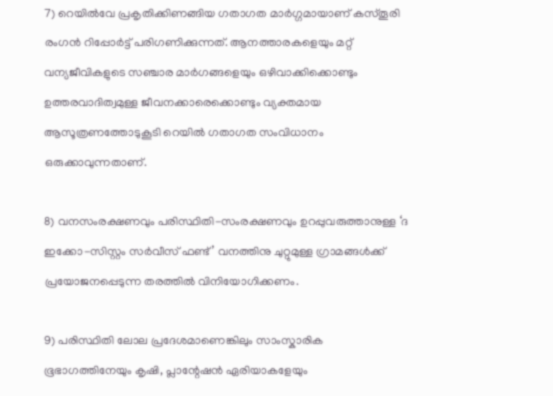7) റെയില്‍വേ പ്രകൃതിക്കിണങ്ങിയ ഗതാഗത മാര്‍ഗ്ഗമായാണ്‌ കസ്തൂരി രംഗന്‍ റിപ്പോര്‍ട്ട്‌ പരിഗണിക്കുന്നത്‌. ആനത്താരകളെയും മറ്റ്‌ വന്യജീവികളുടെ സഞ്ചാര മാര്‍ഗങ്ങളെയും ഒഴിവാക്കിക്കൊണ്ടും ഉത്തരവാദിത്വമുള്ള ജീവനക്കാരെക്കൊണ്ടും വ്യക്തമായ ആസൂത്രണത്തോടുകൂടി റെയില്‍ ഗതാഗത സംവിധാനം ഒരുക്കാവുന്നതാണ്‌.

8) വനസംരക്ഷണവും പരിസ്ഥിതി-സംരക്ഷണവും ഉറപ്പുവരുത്താനുള്ള ‘ദ ഇക്കോ-സിസ്റ്റം സര്‍വീസ്‌ ഫണ്ട്‌’ വനത്തിനു ചുറ്റുമുള്ള ഗ്രാമങ്ങള്‍ക്ക്‌ പ്രയോജനപ്പെടുന്ന തരത്തില്‍ വിനിയോഗിക്കണം.

9) പരിസ്ഥിതി ലോല പ്രദേശമാണെങ്കിലും സാംസ്കാരിക ഭൂഭാഗത്തിനേയും കൃഷി, പ്ലാന്റേഷന്‍ ഏരിയാകളേയും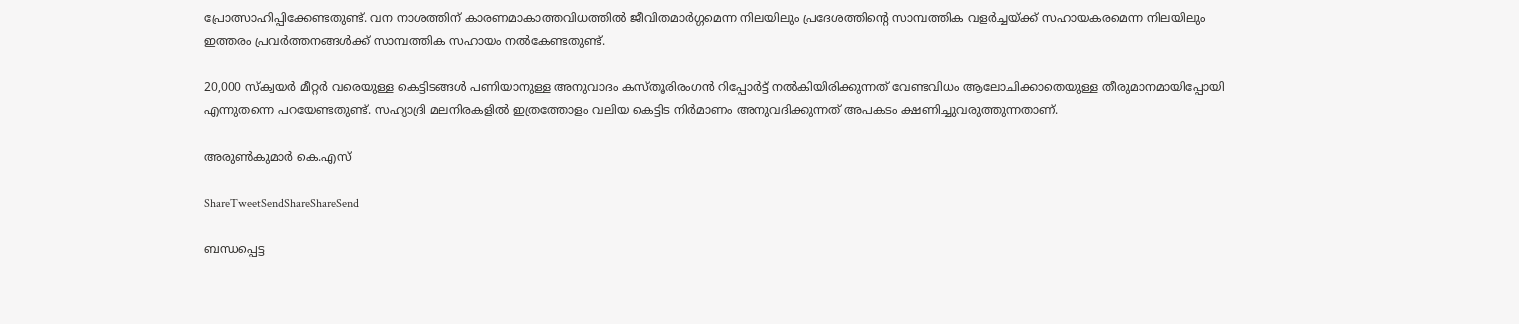പ്രോത്സാഹിപ്പിക്കേണ്ടതുണ്ട്‌. വന നാശത്തിന്‌ കാരണമാകാത്തവിധത്തില്‍ ജീവിതമാര്‍ഗ്ഗമെന്ന നിലയിലും പ്രദേശത്തിന്റെ സാമ്പത്തിക വളര്‍ച്ചയ്‌ക്ക്‌ സഹായകരമെന്ന നിലയിലും ഇത്തരം പ്രവര്‍ത്തനങ്ങള്‍ക്ക്‌ സാമ്പത്തിക സഹായം നല്‍കേണ്ടതുണ്ട്‌.

20,000 സ്ക്വയര്‍ മീറ്റര്‍ വരെയുള്ള കെട്ടിടങ്ങള്‍ പണിയാനുള്ള അനുവാദം കസ്തൂരിരംഗന്‍ റിപ്പോര്‍ട്ട്‌ നല്‍കിയിരിക്കുന്നത്‌ വേണ്ടവിധം ആലോചിക്കാതെയുള്ള തീരുമാനമായിപ്പോയി എന്നുതന്നെ പറയേണ്ടതുണ്ട്‌. സഹ്യാദ്രി മലനിരകളില്‍ ഇത്രത്തോളം വലിയ കെട്ടിട നിര്‍മാണം അനുവദിക്കുന്നത്‌ അപകടം ക്ഷണിച്ചുവരുത്തുന്നതാണ്‌.

അരുണ്‍കുമാര്‍ കെ.എസ്‌

ShareTweetSendShareShareSend

ബന്ധപ്പെട്ട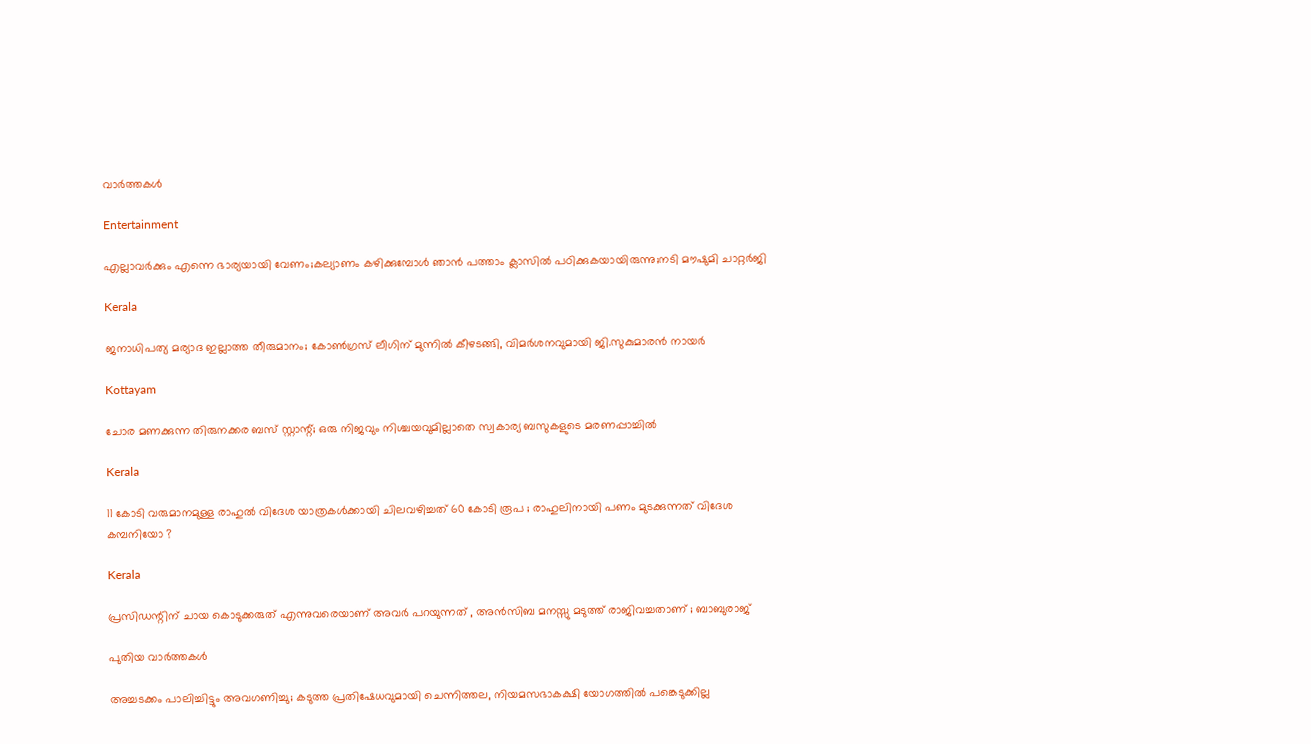വാര്‍ത്തകള്‍

Entertainment

എല്ലാവര്‍ക്കും എന്നെ ഭാര്യയായി വേണം;കല്യാണം കഴിക്കുമ്പോള്‍ ഞാന്‍ പത്താം ക്ലാസില്‍ പഠിക്കുകയായിരുന്നു;നടി മൗഷുമി ചാറ്റര്‍ജി

Kerala

ജനാധിപത്യ മര്യാദ ഇല്ലാത്ത തീരുമാനം; കോൺഗ്രസ് ലീഗിന് മുന്നിൽ കീഴടങ്ങി, വിമർശനവുമായി ജി.സുകുമാരൻ നായർ

Kottayam

ചോര മണക്കുന്ന തിരുനക്കര ബസ് സ്റ്റാന്റ്; ഒരു നിജവും നിശ്ചയവുമില്ലാതെ സ്വകാര്യ ബസുകളുടെ മരണപ്പാച്ചിൽ

Kerala

11 കോടി വരുമാനമുള്ള രാഹുൽ വിദേശ യാത്രകൾക്കായി ചിലവഴിച്ചത് 60 കോടി രൂപ ; രാഹുലിനായി പണം മുടക്കുന്നത് വിദേശ കമ്പനിയോ ?

Kerala

പ്രസിഡന്റിന് ചായ കൊടുക്കരുത് എന്നുവരെയാണ് അവർ പറയുന്നത് , അൻസിബ മനസ്സു മടുത്ത് രാജിവച്ചതാണ് ; ബാബുരാജ്

പുതിയ വാര്‍ത്തകള്‍

അച്ചടക്കം പാലിച്ചിട്ടും അവഗണിച്ചു; കടുത്ത പ്രതിഷേധവുമായി ചെന്നിത്തല, നിയമസഭാകക്ഷി യോഗത്തിൽ പങ്കെടുക്കില്ല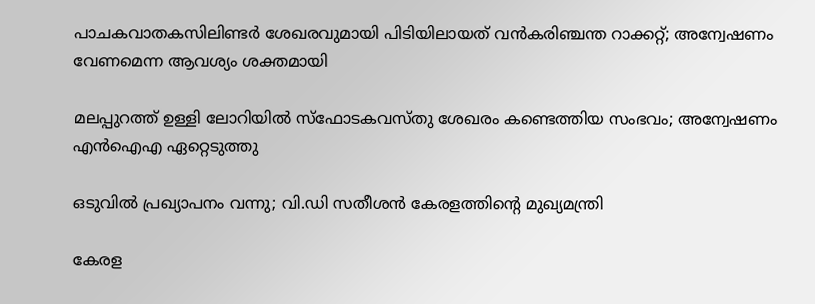പാചകവാതകസിലിണ്ടര്‍ ശേഖരവുമായി പിടിയിലായത് വന്‍കരിഞ്ചന്ത റാക്കറ്റ്; അന്വേഷണം വേണമെന്ന ആവശ്യം ശക്തമായി

മലപ്പുറത്ത് ഉള്ളി ലോറിയിൽ സ്ഫോടകവസ്തു ശേഖരം കണ്ടെത്തിയ സംഭവം; അന്വേഷണം എൻഐഎ ഏറ്റെടുത്തു

ഒടുവിൽ പ്രഖ്യാപനം വന്നു; വി.ഡി സതീശൻ കേരളത്തിന്റെ മുഖ്യമന്ത്രി

കേരള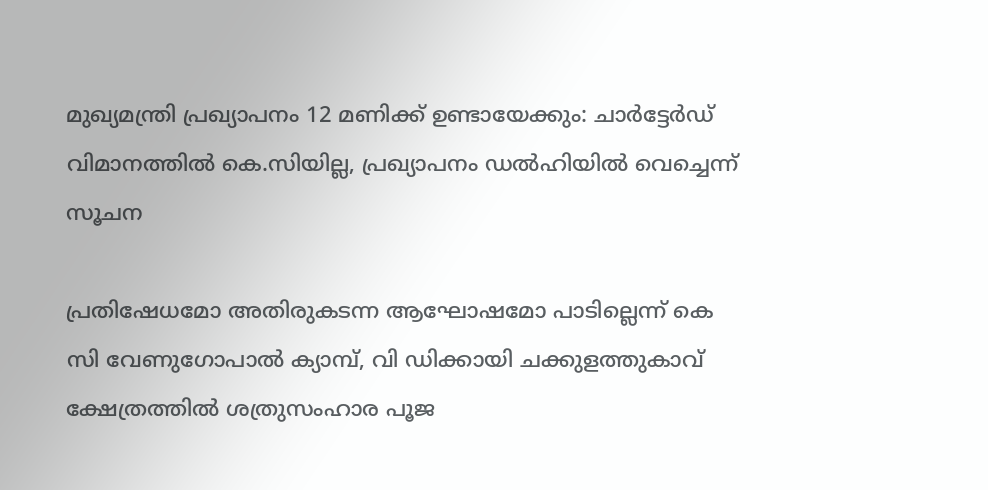മുഖ്യമന്ത്രി പ്രഖ്യാപനം 12 മണിക്ക് ഉണ്ടായേക്കും: ചാർട്ടേർഡ് വിമാനത്തിൽ കെ.സിയില്ല, പ്രഖ്യാപനം ഡൽഹിയിൽ വെച്ചെന്ന് സൂചന

പ്രതിഷേധമോ അതിരുകടന്ന ആഘോഷമോ പാടില്ലെന്ന് കെ സി വേണുഗോപാല്‍ ക്യാമ്പ്, വി ഡിക്കായി ചക്കുളത്തുകാവ് ക്ഷേത്രത്തില്‍ ശത്രുസംഹാര പൂജ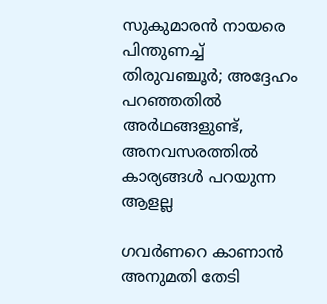സുകുമാരൻ നായരെ പിന്തുണച്ച് തിരുവഞ്ചൂർ; അദ്ദേഹം പറഞ്ഞതിൽ അർഥങ്ങളുണ്ട്, അനവസരത്തിൽ കാര്യങ്ങൾ പറയുന്ന ആളല്ല

ഗവർണറെ കാണാൻ അനുമതി തേടി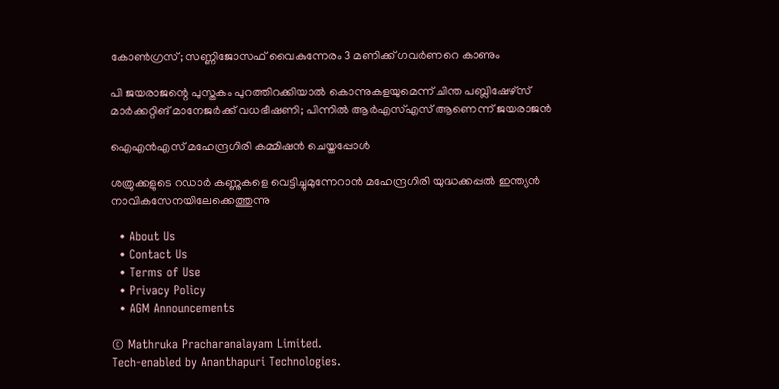കോൺഗ്രസ്; സണ്ണിജോസഫ് വൈകുന്നേരം 3 മണിക്ക് ഗവർണറെ കാണും

പി ജയരാജന്റെ പുസ്തകം പുറത്തിറക്കിയാല്‍ കൊന്നുകളയുമെന്ന് ചിന്ത പബ്ലിഷേഴ്‌സ് മാര്‍ക്കറ്റിങ് മാനേജര്‍ക്ക് വധഭീഷണി; പിന്നിൽ ആർഎസ്എസ് ആണെന്ന് ജയരാജൻ

ഐഎന്‍എസ് മഹേന്ദ്രഗിരി കമ്മിഷന്‍ ചെയ്തപ്പോള്‍

ശത്രുക്കളുടെ റഡാർ കണ്ണുകളെ വെട്ടിച്ചുമുന്നേറാൻ മഹേന്ദ്രഗിരി യുദ്ധക്കപ്പൽ ഇന്ത്യൻ നാവികസേനയിലേക്കെത്തുന്നു

  • About Us
  • Contact Us
  • Terms of Use
  • Privacy Policy
  • AGM Announcements

© Mathruka Pracharanalayam Limited.
Tech-enabled by Ananthapuri Technologies.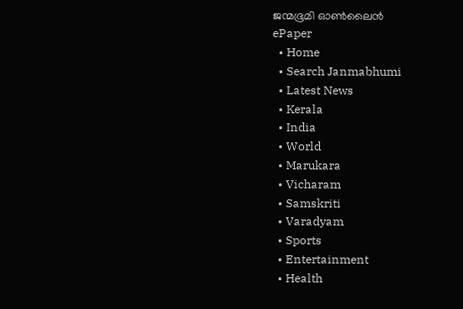ജന്മഭൂമി ഓണ്‍ലൈന്‍
ePaper
  • Home
  • Search Janmabhumi
  • Latest News
  • Kerala
  • India
  • World
  • Marukara
  • Vicharam
  • Samskriti
  • Varadyam
  • Sports
  • Entertainment
  • Health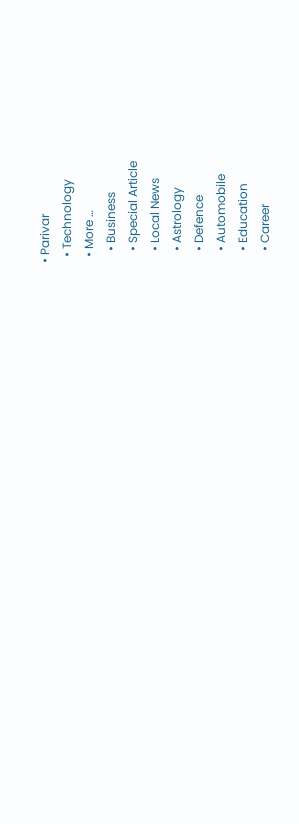• Parivar
  • Technology
  • More …
    • Business
    • Special Article
    • Local News
    • Astrology
    • Defence
    • Automobile
    • Education
    • Career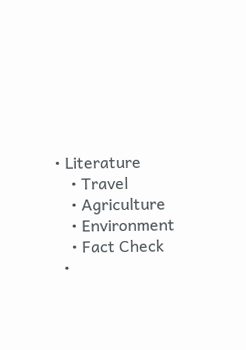• Literature
    • Travel
    • Agriculture
    • Environment
    • Fact Check
  •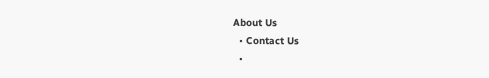About Us
  • Contact Us
  •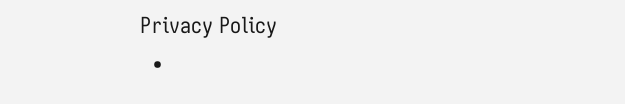Privacy Policy
  •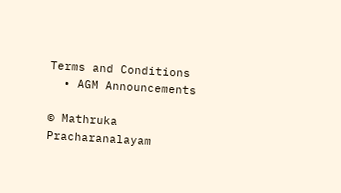Terms and Conditions
  • AGM Announcements

© Mathruka Pracharanalayam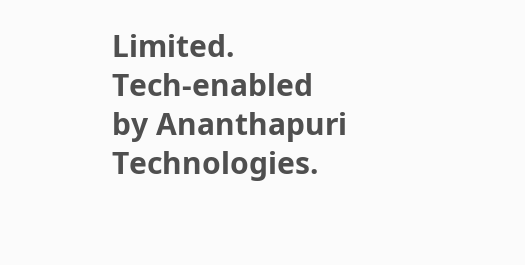Limited.
Tech-enabled by Ananthapuri Technologies.